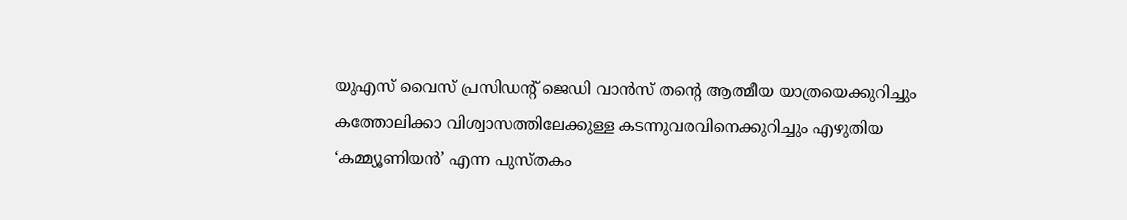യുഎസ് വൈസ് പ്രസിഡന്റ് ജെഡി വാന്‍സ് തന്റെ ആത്മീയ യാത്രയെക്കുറിച്ചും കത്തോലിക്കാ വിശ്വാസത്തിലേക്കുള്ള കടന്നുവരവിനെക്കുറിച്ചും എഴുതിയ ‘കമ്മ്യൂണിയന്‍’ എന്ന പുസ്തകം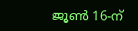ജൂണ്‍ 16-ന്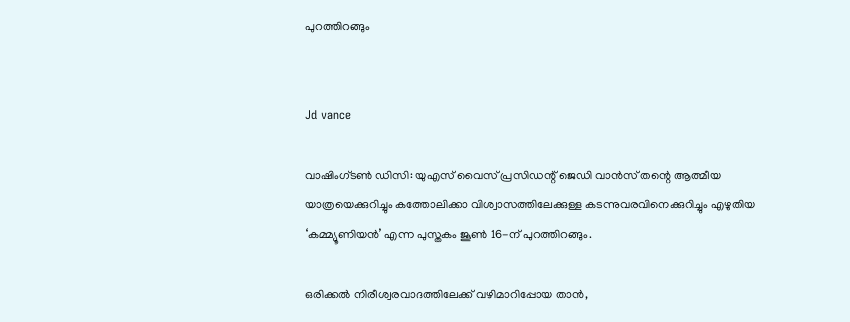പുറത്തിറങ്ങും


Jd vance

വാഷിംഗ്ടണ്‍ ഡിസി: യുഎസ് വൈസ് പ്രസിഡന്റ് ജെഡി വാന്‍സ് തന്റെ ആത്മീയ യാത്രയെക്കുറിച്ചും കത്തോലിക്കാ വിശ്വാസത്തിലേക്കുള്ള കടന്നുവരവിനെക്കുറിച്ചും എഴുതിയ ‘കമ്മ്യൂണിയന്‍’ എന്ന പുസ്തകം ജൂണ്‍ 16-ന് പുറത്തിറങ്ങും.

ഒരിക്കല്‍ നിരീശ്വരവാദത്തിലേക്ക് വഴിമാറിപ്പോയ താന്‍,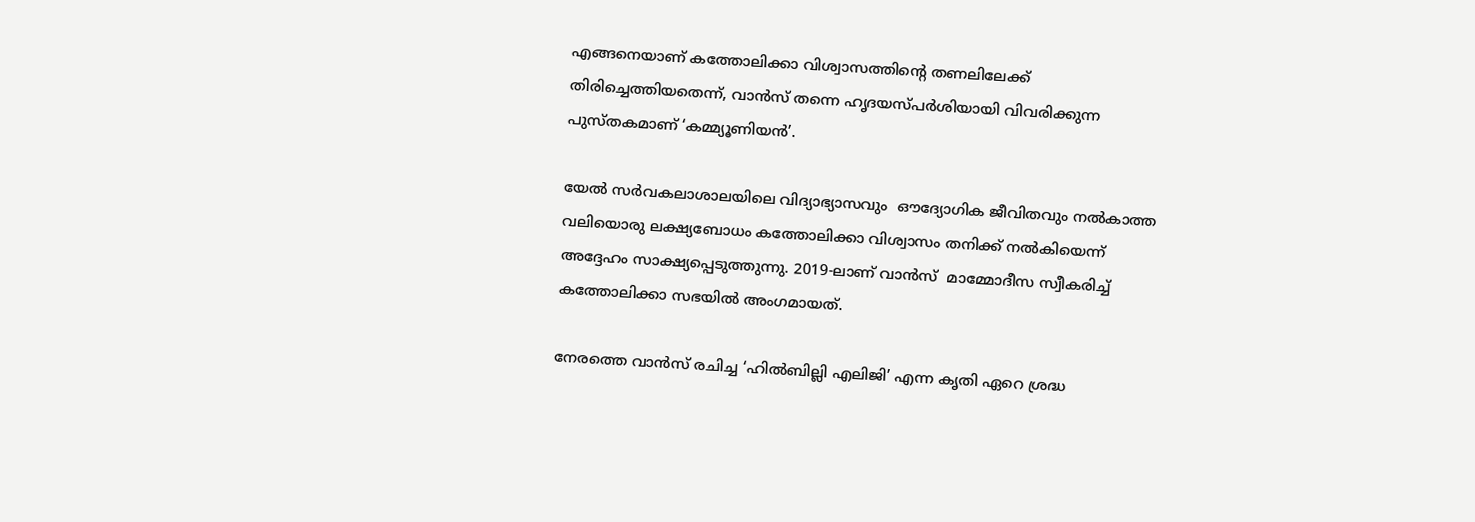എങ്ങനെയാണ് കത്തോലിക്കാ വിശ്വാസത്തിന്റെ തണലിലേക്ക് തിരിച്ചെത്തിയതെന്ന്, വാന്‍സ് തന്നെ ഹൃദയസ്പര്‍ശിയായി വിവരിക്കുന്ന പുസ്തകമാണ് ‘കമ്മ്യൂണിയന്‍’.

യേല്‍ സര്‍വകലാശാലയിലെ വിദ്യാഭ്യാസവും  ഔദ്യോഗിക ജീവിതവും നല്‍കാത്ത വലിയൊരു ലക്ഷ്യബോധം കത്തോലിക്കാ വിശ്വാസം തനിക്ക് നല്‍കിയെന്ന് അദ്ദേഹം സാക്ഷ്യപ്പെടുത്തുന്നു. 2019-ലാണ് വാന്‍സ്  മാമ്മോദീസ സ്വീകരിച്ച് കത്തോലിക്കാ സഭയില്‍ അംഗമായത്.

നേരത്തെ വാന്‍സ് രചിച്ച ‘ഹില്‍ബില്ലി എലിജി’ എന്ന കൃതി ഏറെ ശ്രദ്ധ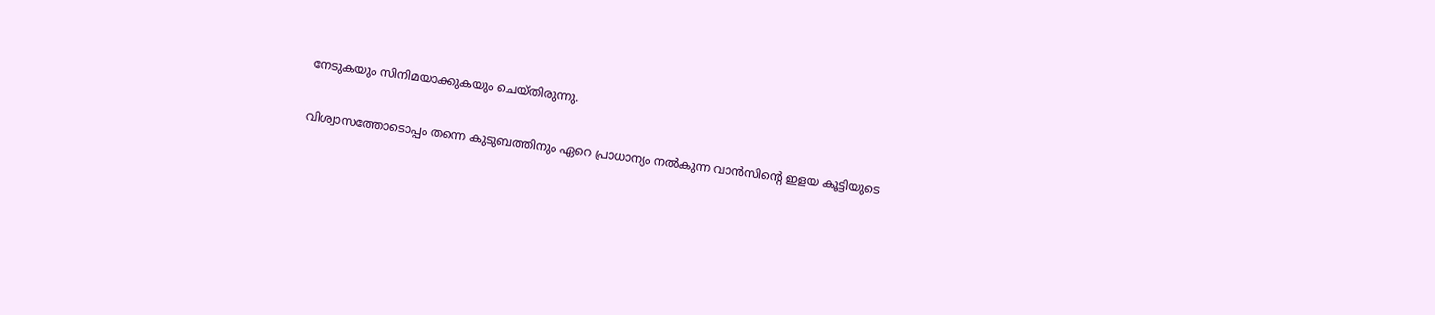നേടുകയും സിനിമയാക്കുകയും ചെയ്തിരുന്നു.

വിശ്വാസത്തോടൊപ്പം തന്നെ കുടുബത്തിനും ഏറെ പ്രാധാന്യം നല്‍കുന്ന വാന്‍സിന്റെ ഇളയ കൂട്ടിയുടെ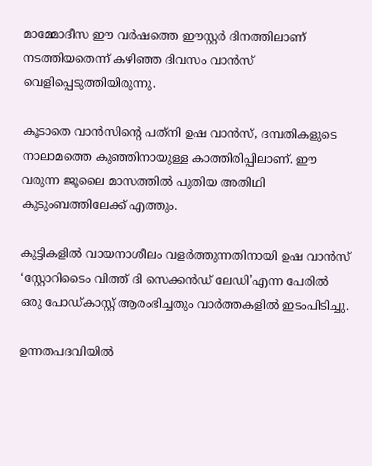മാമ്മോദീസ ഈ വര്‍ഷത്തെ ഈസ്റ്റര്‍ ദിനത്തിലാണ് നടത്തിയതെന്ന് കഴിഞ്ഞ ദിവസം വാന്‍സ് വെളിപ്പെടുത്തിയിരുന്നു.

കൂടാതെ വാന്‍സിന്റെ പത്‌നി ഉഷ വാന്‍സ്, ദമ്പതികളുടെ നാലാമത്തെ കുഞ്ഞിനായുള്ള കാത്തിരിപ്പിലാണ്. ഈ വരുന്ന ജൂലൈ മാസത്തില്‍ പുതിയ അതിഥി കുടുംബത്തിലേക്ക് എത്തും.

കുട്ടികളില്‍ വായനാശീലം വളര്‍ത്തുന്നതിനായി ഉഷ വാന്‍സ് ‘സ്റ്റോറിടൈം വിത്ത് ദി സെക്കന്‍ഡ് ലേഡി’എന്ന പേരില്‍ ഒരു പോഡ്കാസ്റ്റ് ആരംഭിച്ചതും വാര്‍ത്തകളില്‍ ഇടംപിടിച്ചു.

ഉന്നതപദവിയില്‍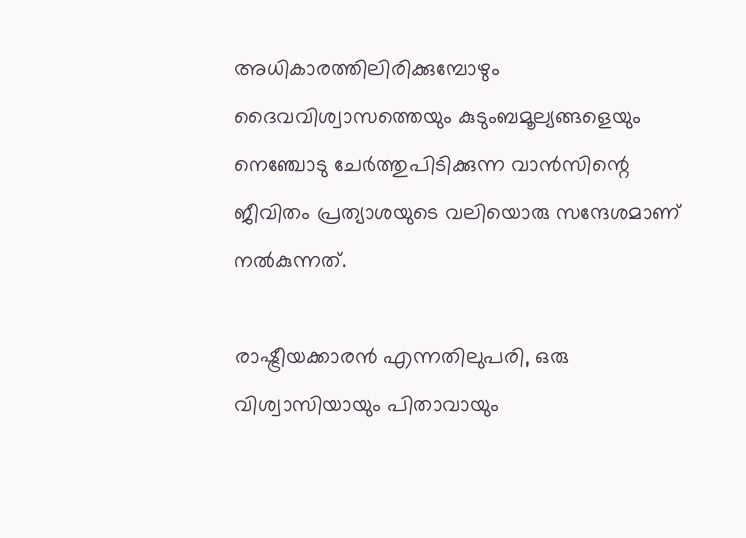അധികാരത്തിലിരിക്കുമ്പോഴും ദൈവവിശ്വാസത്തെയും കുടുംബമൂല്യങ്ങളെയും നെഞ്ചോടു ചേര്‍ത്തുപിടിക്കുന്ന വാന്‍സിന്റെ ജീവിതം പ്രത്യാശയുടെ വലിയൊരു സന്ദേശമാണ് നല്‍കുന്നത്.

രാഷ്ട്രീയക്കാരന്‍ എന്നതിലുപരി, ഒരു വിശ്വാസിയായും പിതാവായും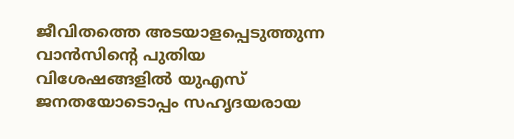ജീവിതത്തെ അടയാളപ്പെടുത്തുന്ന വാന്‍സിന്റെ പുതിയ വിശേഷങ്ങളില്‍ യുഎസ് ജനതയോടൊപ്പം സഹൃദയരായ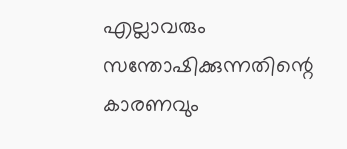എല്ലാവരും സന്തോഷിക്കുന്നതിന്റെ കാരണവും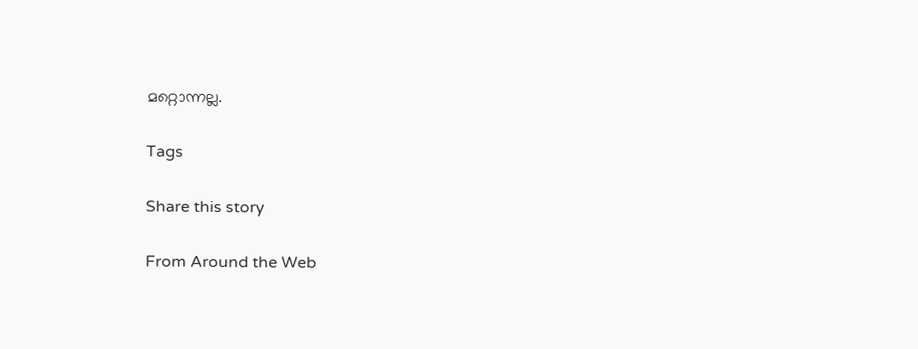മറ്റൊന്നല്ല.

Tags

Share this story

From Around the Web